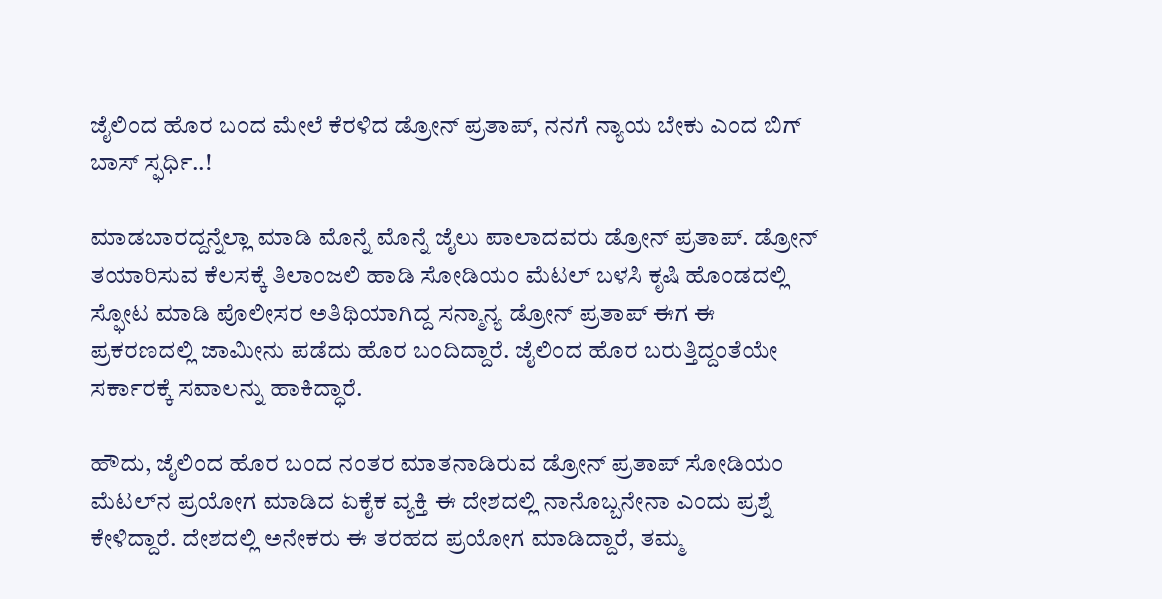ಜೈಲಿಂದ ಹೊರ ಬಂದ ಮೇಲೆ ಕೆರಳಿದ ಡ್ರೋನ್ ಪ್ರತಾಪ್, ನನಗೆ ನ್ಯಾಯ ಬೇಕು ಎಂದ ಬಿಗ್ ಬಾಸ್ ಸ್ಫರ್ಧಿ..!

ಮಾಡಬಾರದ್ದನ್ನೆಲ್ಲಾ ಮಾಡಿ ಮೊನ್ನೆ ಮೊನ್ನೆ ಜೈಲು ಪಾಲಾದವರು ಡ್ರೋನ್ ಪ್ರತಾಪ್. ಡ್ರೋನ್ ತಯಾರಿಸುವ ಕೆಲಸಕ್ಕೆ ತಿಲಾಂಜಲಿ ಹಾಡಿ ಸೋಡಿಯಂ ಮೆಟಲ್ ಬಳಸಿ ಕೃಷಿ ಹೊಂಡದಲ್ಲಿ ಸ್ಫೋಟ ಮಾಡಿ ಪೊಲೀಸರ ಅತಿಥಿಯಾಗಿದ್ದ ಸನ್ಮಾನ್ಯ ಡ್ರೋನ್ ಪ್ರತಾಪ್ ಈಗ ಈ ಪ್ರಕರಣದಲ್ಲಿ ಜಾಮೀನು ಪಡೆದು ಹೊರ ಬಂದಿದ್ದಾರೆ. ಜೈಲಿಂದ ಹೊರ ಬರುತ್ತಿದ್ದಂತೆಯೇ ಸರ್ಕಾರಕ್ಕೆ ಸವಾಲನ್ನು ಹಾಕಿದ್ಧಾರೆ.

ಹೌದು, ಜೈಲಿಂದ ಹೊರ ಬಂದ ನಂತರ ಮಾತನಾಡಿರುವ ಡ್ರೋನ್ ಪ್ರತಾಪ್ ಸೋಡಿಯಂ ಮೆಟಲ್‌ನ ಪ್ರಯೋಗ ಮಾಡಿದ ಏಕೈಕ ವ್ಯಕ್ತಿ ಈ ದೇಶದಲ್ಲಿ ನಾನೊಬ್ಬನೇನಾ ಎಂದು ಪ್ರಶ್ನೆ ಕೇಳಿದ್ದಾರೆ. ದೇಶದಲ್ಲಿ ಅನೇಕರು ಈ ತರಹದ ಪ್ರಯೋಗ ಮಾಡಿದ್ದಾರೆ, ತಮ್ಮ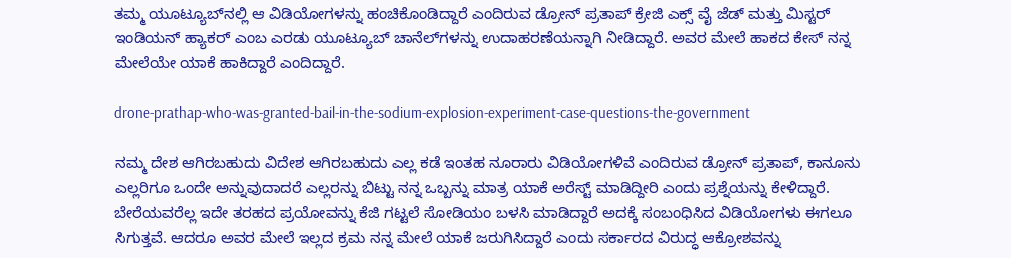ತಮ್ಮ ಯೂಟ್ಯೂಬ್‌ನಲ್ಲಿ ಆ ವಿಡಿಯೋಗಳನ್ನು ಹಂಚಿಕೊಂಡಿದ್ದಾರೆ ಎಂದಿರುವ ಡ್ರೋನ್ ಪ್ರತಾಪ್ ಕ್ರೇಜಿ ಎಕ್ಸ್‌ ವೈ ಜೆಡ್ ಮತ್ತು ಮಿಸ್ಟರ್ ಇಂಡಿಯನ್ ಹ್ಯಾಕರ್ ಎಂಬ ಎರಡು ಯೂಟ್ಯೂಬ್ ಚಾನೆಲ್‌ಗಳನ್ನು ಉದಾಹರಣೆಯನ್ನಾಗಿ ನೀಡಿದ್ದಾರೆ. ಅವರ ಮೇಲೆ ಹಾಕದ ಕೇಸ್ ನನ್ನ ಮೇಲೆಯೇ ಯಾಕೆ ಹಾಕಿದ್ದಾರೆ ಎಂದಿದ್ದಾರೆ.

drone-prathap-who-was-granted-bail-in-the-sodium-explosion-experiment-case-questions-the-government

ನಮ್ಮ ದೇಶ ಆಗಿರಬಹುದು ವಿದೇಶ ಆಗಿರಬಹುದು ಎಲ್ಲ ಕಡೆ ಇಂತಹ ನೂರಾರು ವಿಡಿಯೋಗಳಿವೆ ಎಂದಿರುವ ಡ್ರೋನ್ ಪ್ರತಾಪ್, ಕಾನೂನು ಎಲ್ಲರಿಗೂ ಒಂದೇ ಅನ್ನುವುದಾದರೆ ಎಲ್ಲರನ್ನು ಬಿಟ್ಟು ನನ್ನ ಒಬ್ಬನ್ನು ಮಾತ್ರ ಯಾಕೆ ಅರೆಸ್ಟ್ ಮಾಡಿದ್ದೀರಿ ಎಂದು ಪ್ರಶ್ನೆಯನ್ನು ಕೇಳಿದ್ದಾರೆ. ಬೇರೆಯವರೆಲ್ಲ ಇದೇ ತರಹದ ಪ್ರಯೋವನ್ನು ಕೆಜಿ ಗಟ್ಟಲೆ ಸೋಡಿಯಂ ಬಳಸಿ ಮಾಡಿದ್ದಾರೆ ಅದಕ್ಕೆ ಸಂಬಂಧಿಸಿದ ವಿಡಿಯೋಗಳು ಈಗಲೂ ಸಿಗುತ್ತವೆ. ಆದರೂ ಅವರ ಮೇಲೆ ಇಲ್ಲದ ಕ್ರಮ ನನ್ನ ಮೇಲೆ ಯಾಕೆ ಜರುಗಿಸಿದ್ದಾರೆ ಎಂದು ಸರ್ಕಾರದ ವಿರುದ್ಧ ಆಕ್ರೋಶವನ್ನು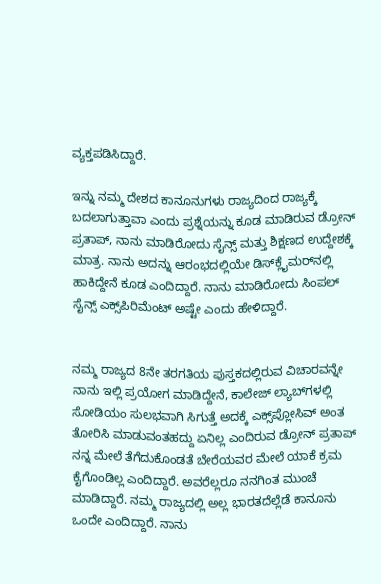ವ್ಯಕ್ತಪಡಿಸಿದ್ದಾರೆ.

ಇನ್ನು ನಮ್ಮ ದೇಶದ ಕಾನೂನುಗಳು ರಾಜ್ಯದಿಂದ ರಾಜ್ಯಕ್ಕೆ ಬದಲಾಗುತ್ತಾವಾ ಎಂದು ಪ್ರಶ್ನೆಯನ್ನು ಕೂಡ ಮಾಡಿರುವ ಡ್ರೋನ್ ಪ್ರತಾಪ್, ನಾನು ಮಾಡಿರೋದು ಸೈನ್ಸ್ ಮತ್ತು ಶಿಕ್ಷಣದ ಉದ್ದೇಶಕ್ಕೆ ಮಾತ್ರ. ನಾನು ಅದನ್ನು ಆರಂಭದಲ್ಲಿಯೇ ಡಿಸ್‌ಕ್ಲೈಮರ್‌ನಲ್ಲಿ ಹಾಕಿದ್ದೇನೆ ಕೂಡ ಎಂದಿದ್ದಾರೆ. ನಾನು ಮಾಡಿರೋದು ಸಿಂಪಲ್ ಸೈನ್ಸ್ ಎಕ್ಸ್‌ಪಿರಿಮೆಂಟ್ ಅಷ್ಟೇ ಎಂದು ಹೇಳಿದ್ದಾರೆ.


ನಮ್ಮ ರಾಜ್ಯದ 8ನೇ ತರಗತಿಯ ಪುಸ್ತಕದಲ್ಲಿರುವ ವಿಚಾರವನ್ನೇ ನಾನು ಇಲ್ಲಿ ಪ್ರಯೋಗ ಮಾಡಿದ್ದೇನೆ, ಕಾಲೇಜ್ ಲ್ಯಾಬ್‌ಗಳಲ್ಲಿ ಸೋಡಿಯಂ ಸುಲಭವಾಗಿ ಸಿಗುತ್ತೆ ಅದಕ್ಕೆ ಎಕ್ಸ್‌ಪ್ಲೋಸಿವ್ ಅಂತ ತೋರಿಸಿ ಮಾಡುವಂತಹದ್ದು ಏನಿಲ್ಲ ಎಂದಿರುವ ಡ್ರೋನ್ ಪ್ರತಾಪ್ ನನ್ನ ಮೇಲೆ ತೆಗೆದುಕೊಂಡತೆ ಬೇರೆಯವರ ಮೇಲೆ ಯಾಕೆ ಕ್ರಮ ಕೈಗೊಂಡಿಲ್ಲ ಎಂದಿದ್ದಾರೆ. ಅವರೆಲ್ಲರೂ ನನಗಿಂತ ಮುಂಚೆ ಮಾಡಿದ್ದಾರೆ. ನಮ್ಮ ರಾಜ್ಯದಲ್ಲಿ ಅಲ್ಲ ಭಾರತದೆಲ್ಲೆಡೆ ಕಾನೂನು ಒಂದೇ ಎಂದಿದ್ದಾರೆ. ನಾನು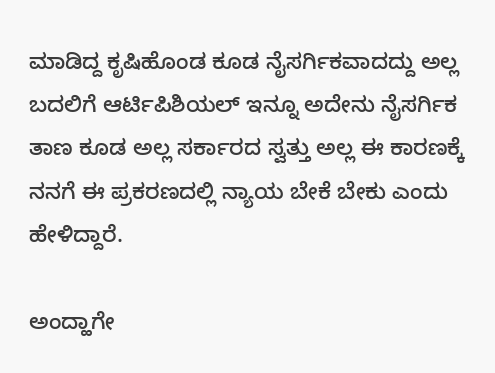ಮಾಡಿದ್ದ ಕೃಷಿಹೊಂಡ ಕೂಡ ನೈಸರ್ಗಿಕವಾದದ್ದು ಅಲ್ಲ ಬದಲಿಗೆ ಆರ್ಟಿಪಿಶಿಯಲ್ ಇನ್ನೂ ಅದೇನು ನೈಸರ್ಗಿಕ ತಾಣ ಕೂಡ ಅಲ್ಲ ಸರ್ಕಾರದ ಸ್ವತ್ತು ಅಲ್ಲ ಈ ಕಾರಣಕ್ಕೆ ನನಗೆ ಈ ಪ್ರಕರಣದಲ್ಲಿ ನ್ಯಾಯ ಬೇಕೆ ಬೇಕು ಎಂದು ಹೇಳಿದ್ದಾರೆ.

ಅಂದ್ಹಾಗೇ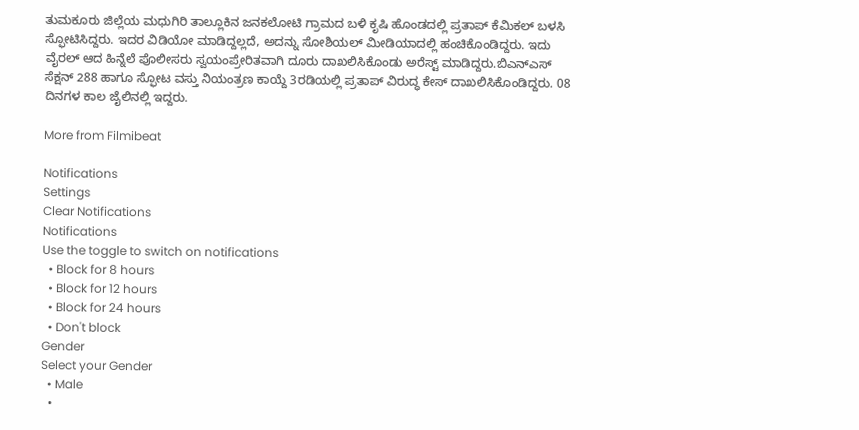ತುಮಕೂರು ಜಿಲ್ಲೆಯ ಮಧುಗಿರಿ ತಾಲ್ಲೂಕಿನ ಜನಕಲೋಟಿ ಗ್ರಾಮದ ಬಳಿ ಕೃಷಿ ಹೊಂಡದಲ್ಲಿ ಪ್ರತಾಪ್‌ ಕೆಮಿಕಲ್‌ ಬಳಸಿ ಸ್ಫೋಟಿಸಿದ್ದರು. ಇದರ ವಿಡಿಯೋ ಮಾಡಿದ್ದಲ್ಲದೆ, ಅದನ್ನು ಸೋಶಿಯಲ್‌ ಮೀಡಿಯಾದಲ್ಲಿ ಹಂಚಿಕೊಂಡಿದ್ದರು. ಇದು ವೈರಲ್‌ ಆದ ಹಿನ್ನೆಲೆ ಪೊಲೀಸರು ಸ್ವಯಂಪ್ರೇರಿತವಾಗಿ ದೂರು ದಾಖಲಿಸಿಕೊಂಡು ಅರೆಸ್ಟ್‌ ಮಾಡಿದ್ದರು.ಬಿಎನ್ಎಸ್ ಸೆಕ್ಷನ್ 288 ಹಾಗೂ ಸ್ಫೋಟ ವಸ್ತು ನಿಯಂತ್ರಣ ಕಾಯ್ದೆ 3ರಡಿಯಲ್ಲಿ ಪ್ರತಾಪ್‌ ವಿರುದ್ಧ ಕೇಸ್‌ ದಾಖಲಿಸಿಕೊಂಡಿದ್ದರು. 08 ದಿನಗಳ ಕಾಲ ಜೈಲಿನಲ್ಲಿ ಇದ್ದರು.

More from Filmibeat

Notifications
Settings
Clear Notifications
Notifications
Use the toggle to switch on notifications
  • Block for 8 hours
  • Block for 12 hours
  • Block for 24 hours
  • Don't block
Gender
Select your Gender
  • Male
  •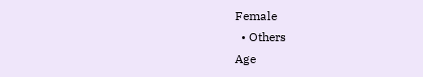Female
  • Others
Age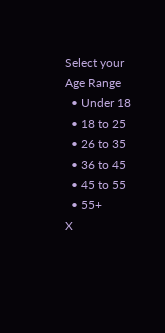Select your Age Range
  • Under 18
  • 18 to 25
  • 26 to 35
  • 36 to 45
  • 45 to 55
  • 55+
X